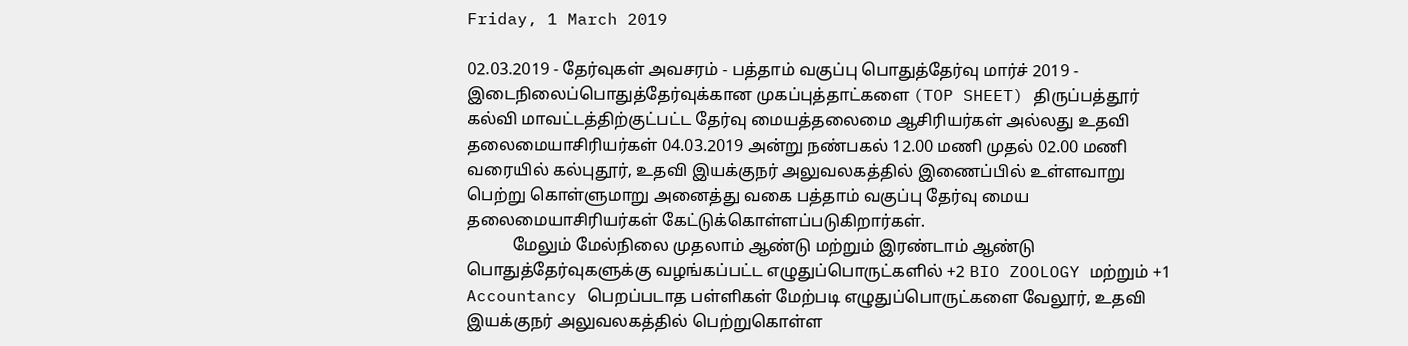Friday, 1 March 2019

02.03.2019 - தேர்வுகள் அவசரம் - பத்தாம் வகுப்பு பொதுத்தேர்வு மார்ச் 2019 - இடைநிலைப்பொதுத்தேர்வுக்கான முகப்புத்தாட்களை (TOP SHEET) திருப்பத்தூர் கல்வி மாவட்டத்திற்குட்பட்ட தேர்வு மையத்தலைமை ஆசிரியர்கள் அல்லது உதவி தலைமையாசிரியர்கள் 04.03.2019 அன்று நண்பகல் 12.00 மணி முதல் 02.00 மணி வரையில் கல்புதூர், உதவி இயக்குநர் அலுவலகத்தில் இணைப்பில் உள்ளவாறு பெற்று கொள்ளுமாறு அனைத்து வகை பத்தாம் வகுப்பு தேர்வு மைய தலைமையாசிரியர்கள் கேட்டுக்கொள்ளப்படுகிறார்கள்.
           மேலும் மேல்நிலை முதலாம் ஆண்டு மற்றும் இரண்டாம் ஆண்டு பொதுத்தேர்வுகளுக்கு வழங்கப்பட்ட எழுதுப்பொருட்களில் +2 BIO ZOOLOGY மற்றும் +1 Accountancy பெறப்படாத பள்ளிகள் மேற்படி எழுதுப்பொருட்களை வேலூர், உதவி இயக்குநர் அலுவலகத்தில் பெற்றுகொள்ள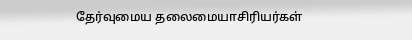தேர்வுமைய தலைமையாசிரியர்கள்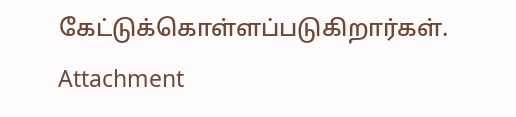கேட்டுக்கொள்ளப்படுகிறார்கள்.  Attachment